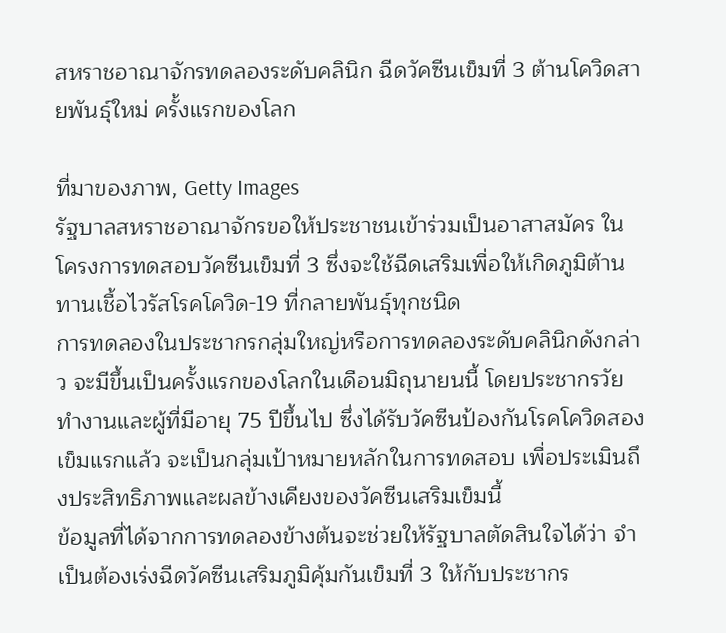สหราชอาณาจักรทดลองระดับคลินิก ฉีดวัคซีนเข็มที่ 3 ต้านโควิดสายพันธุ์ใหม่ ครั้งแรกของโลก

ที่มาของภาพ, Getty Images
รัฐบาลสหราชอาณาจักรขอให้ประชาชนเข้าร่วมเป็นอาสาสมัคร ในโครงการทดสอบวัคซีนเข็มที่ 3 ซึ่งจะใช้ฉีดเสริมเพื่อให้เกิดภูมิต้านทานเชื้อไวรัสโรคโควิด-19 ที่กลายพันธุ์ทุกชนิด
การทดลองในประชากรกลุ่มใหญ่หรือการทดลองระดับคลินิกดังกล่าว จะมีขึ้นเป็นครั้งแรกของโลกในเดือนมิถุนายนนี้ โดยประชากรวัยทำงานและผู้ที่มีอายุ 75 ปีขึ้นไป ซึ่งได้รับวัคซีนป้องกันโรคโควิดสองเข็มแรกแล้ว จะเป็นกลุ่มเป้าหมายหลักในการทดสอบ เพื่อประเมินถึงประสิทธิภาพและผลข้างเคียงของวัคซีนเสริมเข็มนี้
ข้อมูลที่ได้จากการทดลองข้างต้นจะช่วยให้รัฐบาลตัดสินใจได้ว่า จำเป็นต้องเร่งฉีดวัคซีนเสริมภูมิคุ้มกันเข็มที่ 3 ให้กับประชากร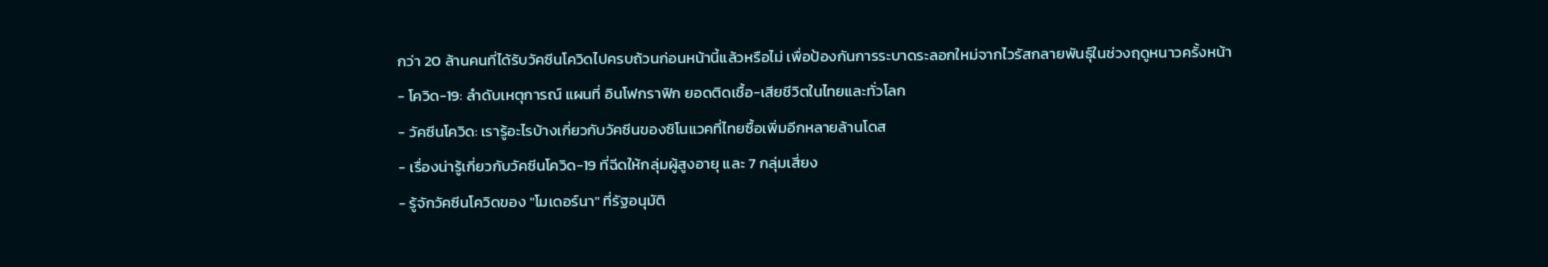กว่า 20 ล้านคนที่ได้รับวัคซีนโควิดไปครบถ้วนก่อนหน้านี้แล้วหรือไม่ เพื่อป้องกันการระบาดระลอกใหม่จากไวรัสกลายพันธุ์ในช่วงฤดูหนาวครั้งหน้า
- โควิด-19: ลำดับเหตุการณ์ แผนที่ อินโฟกราฟิก ยอดติดเชื้อ-เสียชีวิตในไทยและทั่วโลก
- วัคซีนโควิด: เรารู้อะไรบ้างเกี่ยวกับวัคซีนของซิโนแวคที่ไทยซื้อเพิ่มอีกหลายล้านโดส
- เรื่องน่ารู้เกี่ยวกับวัคซีนโควิด-19 ที่ฉีดให้กลุ่มผู้สูงอายุ และ 7 กลุ่มเสี่ยง
- รู้จักวัคซีนโควิดของ "โมเดอร์นา" ที่รัฐอนุมัติ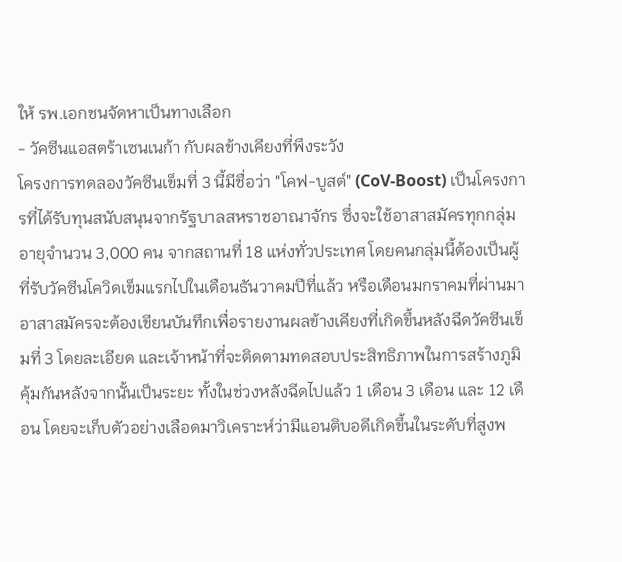ให้ รพ.เอกชนจัดหาเป็นทางเลือก
- วัคซีนแอสตร้าเซนเนก้า กับผลข้างเคียงที่พึงระวัง
โครงการทดลองวัคซีนเข็มที่ 3 นี้มีชื่อว่า "โคฟ-บูสต์" (CoV-Boost) เป็นโครงการที่ได้รับทุนสนับสนุนจากรัฐบาลสหราชอาณาจักร ซึ่งจะใช้อาสาสมัครทุกกลุ่มอายุจำนวน 3,000 คน จากสถานที่ 18 แห่งทั่วประเทศ โดยคนกลุ่มนี้ต้องเป็นผู้ที่รับวัคซีนโควิดเข็มแรกไปในเดือนธันวาคมปีที่แล้ว หรือเดือนมกราคมที่ผ่านมา
อาสาสมัครจะต้องเขียนบันทึกเพื่อรายงานผลข้างเคียงที่เกิดขึ้นหลังฉีดวัคซีนเข็มที่ 3 โดยละเอียด และเจ้าหน้าที่จะติดตามทดสอบประสิทธิภาพในการสร้างภูมิคุ้มกันหลังจากนั้นเป็นระยะ ทั้งในช่วงหลังฉีดไปแล้ว 1 เดือน 3 เดือน และ 12 เดือน โดยจะเก็บตัวอย่างเลือดมาวิเคราะห์ว่ามีแอนติบอดีเกิดขึ้นในระดับที่สูงพ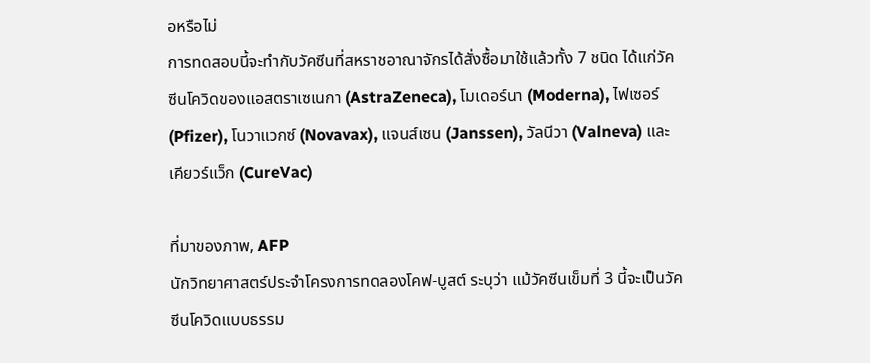อหรือไม่
การทดสอบนี้จะทำกับวัคซีนที่สหราชอาณาจักรได้สั่งซื้อมาใช้แล้วทั้ง 7 ชนิด ได้แก่วัคซีนโควิดของแอสตราเซเนกา (AstraZeneca), โมเดอร์นา (Moderna), ไฟเซอร์ (Pfizer), โนวาแวกซ์ (Novavax), แจนส์เซน (Janssen), วัลนีวา (Valneva) และเคียวร์แว็ก (CureVac)

ที่มาของภาพ, AFP
นักวิทยาศาสตร์ประจำโครงการทดลองโคฟ-บูสต์ ระบุว่า แม้วัคซีนเข็มที่ 3 นี้จะเป็นวัคซีนโควิดแบบธรรม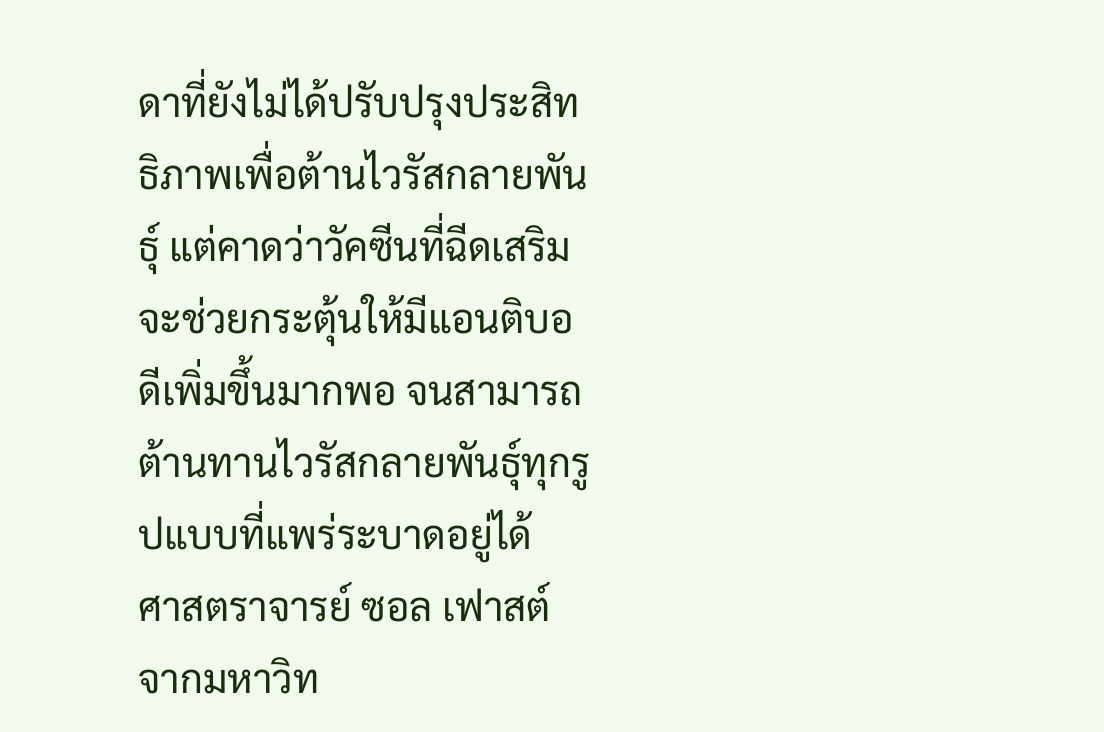ดาที่ยังไม่ได้ปรับปรุงประสิทธิภาพเพื่อต้านไวรัสกลายพันธุ์ แต่คาดว่าวัคซีนที่ฉีดเสริมจะช่วยกระตุ้นให้มีแอนติบอดีเพิ่มขึ้นมากพอ จนสามารถต้านทานไวรัสกลายพันธุ์ทุกรูปแบบที่แพร่ระบาดอยู่ได้
ศาสตราจารย์ ซอล เฟาสต์ จากมหาวิท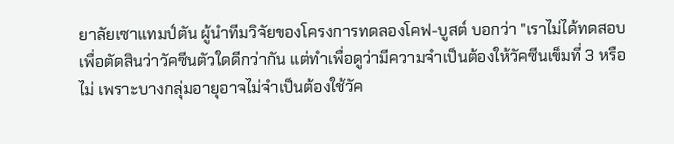ยาลัยเซาแทมป์ตัน ผู้นำทีมวิจัยของโครงการทดลองโคฟ-บูสต์ บอกว่า "เราไม่ได้ทดสอบเพื่อตัดสินว่าวัคซีนตัวใดดีกว่ากัน แต่ทำเพื่อดูว่ามีความจำเป็นต้องให้วัคซีนเข็มที่ 3 หรือไม่ เพราะบางกลุ่มอายุอาจไม่จำเป็นต้องใช้วัค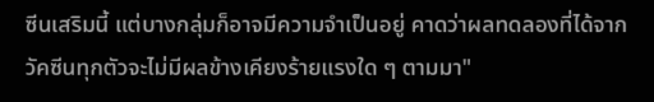ซีนเสริมนี้ แต่บางกลุ่มก็อาจมีความจำเป็นอยู่ คาดว่าผลทดลองที่ได้จากวัคซีนทุกตัวจะไม่มีผลข้างเคียงร้ายแรงใด ๆ ตามมา"